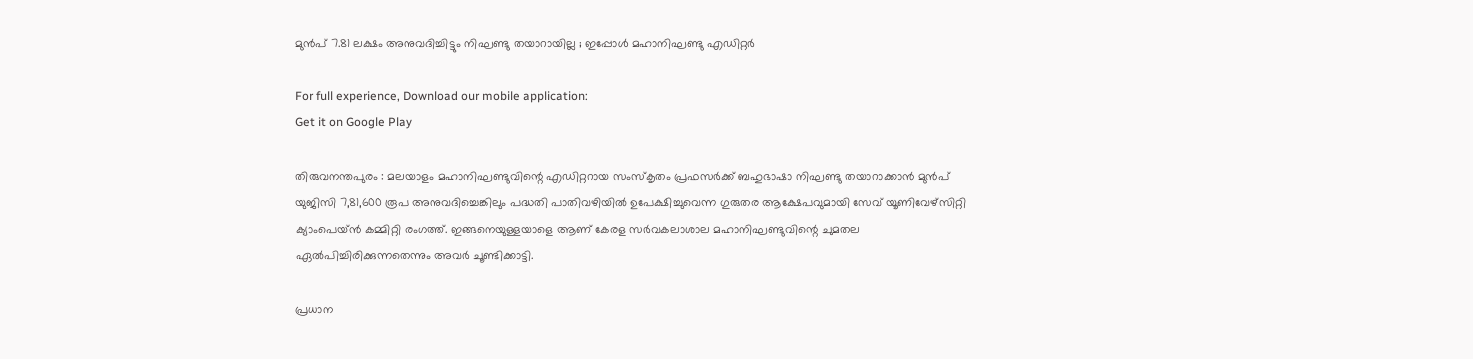മുന്‍പ് 7.81 ലക്ഷം അനുവദിച്ചിട്ടും നിഘണ്ടു തയാറായില്ല ; ഇപ്പോള്‍ മഹാനിഘണ്ടു എഡിറ്റര്‍

For full experience, Download our mobile application:
Get it on Google Play

തിരുവനന്തപുരം : മലയാളം മഹാനിഘണ്ടുവിന്റെ എഡിറ്ററായ സംസ്കൃതം പ്രഫസര്‍ക്ക് ബഹുഭാഷാ നിഘണ്ടു തയാറാക്കാന്‍ മുന്‍പ് യുജിസി 7,81,600 രൂപ അനുവദിച്ചെങ്കിലും പദ്ധതി പാതിവഴിയില്‍ ഉപേക്ഷിച്ചുവെന്ന ഗുരുതര ആക്ഷേപവുമായി സേവ് യൂണിവേഴ്സിറ്റി ക്യാംപെയ്ന്‍ കമ്മിറ്റി രംഗത്ത്. ഇങ്ങനെയുള്ളയാളെ ആണ് കേരള സര്‍വകലാശാല മഹാനിഘണ്ടുവിന്റെ ചുമതല ഏല്‍പിച്ചിരിക്കുന്നതെന്നും അവര്‍ ചൂണ്ടിക്കാട്ടി.

പ്രധാന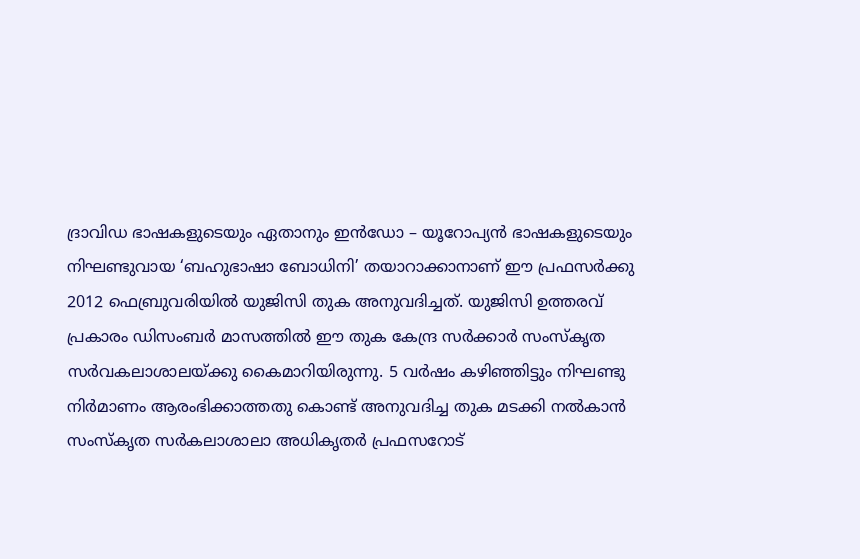ദ്രാവിഡ ഭാഷകളുടെയും ഏതാനും ഇന്‍ഡോ – യൂറോപ്യന്‍ ഭാഷകളുടെയും നിഘണ്ടുവായ ‘ബഹുഭാഷാ ബോധിനി’ തയാറാക്കാനാണ് ഈ പ്രഫസര്‍ക്കു 2012 ഫെബ്രുവരിയില്‍ യുജിസി തുക അനുവദിച്ചത്. യുജിസി ഉത്തരവ് പ്രകാരം ഡിസംബര്‍ മാസത്തില്‍ ഈ തുക കേന്ദ്ര സര്‍ക്കാര്‍ സംസ്കൃത സര്‍വകലാശാലയ്ക്കു കൈമാറിയിരുന്നു. 5 വര്‍ഷം കഴിഞ്ഞിട്ടും നിഘണ്ടു നി‍ര്‍മാണം ആരംഭിക്കാത്തതു കൊണ്ട് അനുവദിച്ച തുക മടക്കി നല്‍കാന്‍ സംസ്കൃത സര്‍കലാശാലാ അധികൃതര്‍ പ്രഫസറോട്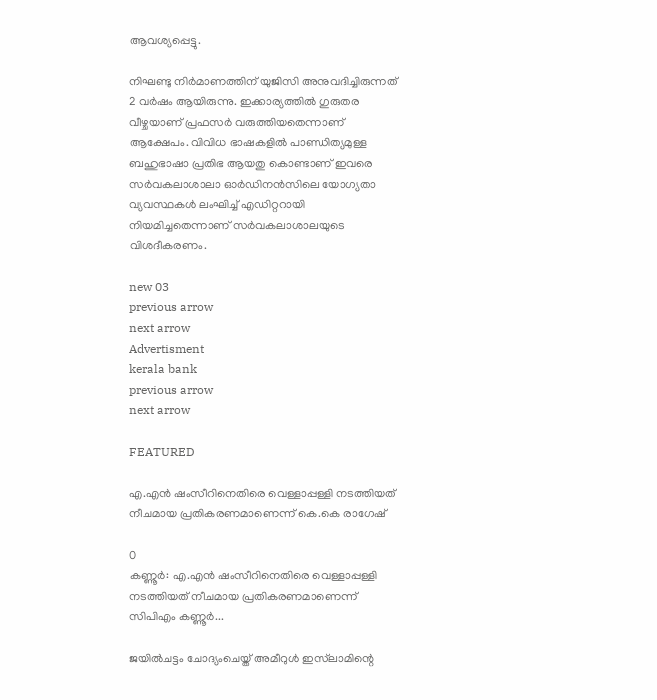ആവശ്യപ്പെട്ടു.

നിഘണ്ടു നിര്‍മാണത്തിന് യുജിസി അനുവദിച്ചിരുന്നത് 2 വര്‍ഷം ആയിരുന്നു. ഇക്കാര്യത്തില്‍ ഗുരുതര വീഴ്ചയാണ് പ്രഫസര്‍ വരുത്തിയതെന്നാണ് ആക്ഷേപം. വിവിധ ഭാഷകളില്‍ പാണ്ഡിത്യമുള്ള ബഹുഭാഷാ പ്രതിഭ ആയതു കൊണ്ടാണ് ഇവരെ സര്‍വകലാശാലാ ഓര്‍ഡിനന്‍സിലെ യോഗ്യതാ വ്യവസ്ഥകള്‍ ലംഘിച്ച് എഡിറ്ററായി നിയമിച്ചതെന്നാണ് സര്‍വകലാശാലയുടെ വിശദീകരണം.

new 03
previous arrow
next arrow
Advertisment
kerala bank
previous arrow
next arrow

FEATURED

എ.എൻ ഷംസീറിനെതിരെ വെള്ളാപ്പള്ളി നടത്തിയത് നീചമായ പ്രതികരണമാണെന്ന് കെ.കെ രാഗേഷ്

0
കണ്ണൂര്‍: എ.എൻ ഷംസീറിനെതിരെ വെള്ളാപ്പള്ളി നടത്തിയത് നീചമായ പ്രതികരണമാണെന്ന് സിപിഎം കണ്ണൂർ...

ജയിൽചട്ടം ചോദ്യംചെയ്ത് അമീറുൾ ഇസ്‌ലാമിന്റെ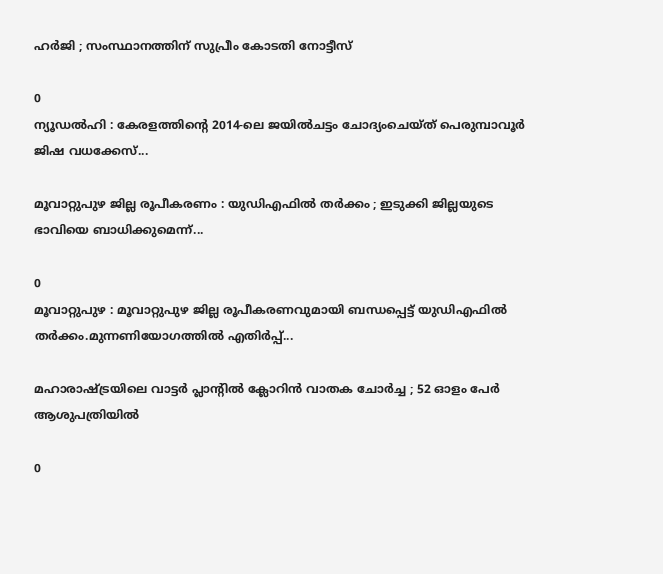ഹർജി ; സംസ്ഥാനത്തിന് സുപ്രീം കോടതി നോട്ടീസ്

0
ന്യൂഡൽഹി : കേരളത്തിന്റെ 2014-ലെ ജയിൽചട്ടം ചോദ്യംചെയ്ത് പെരുമ്പാവൂർ ജിഷ വധക്കേസ്...

മൂവാറ്റുപുഴ ജില്ല രൂപീകരണം : യുഡിഎഫിൽ തർക്കം ; ഇടുക്കി ജില്ലയുടെ ഭാവിയെ ബാധിക്കുമെന്ന്...

0
മൂവാറ്റുപുഴ : മൂവാറ്റുപുഴ ജില്ല രൂപീകരണവുമായി ബന്ധപ്പെട്ട് യുഡിഎഫിൽ തർക്കം.മുന്നണിയോഗത്തിൽ എതിർപ്പ്...

മഹാരാഷ്ട്രയിലെ വാട്ടർ പ്ലാന്റിൽ ക്ലോറിൻ വാതക ചോർച്ച ; 52 ഓളം പേർ ആശുപത്രിയിൽ

0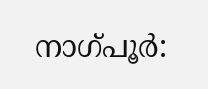നാഗ്പൂർ: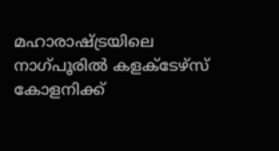മഹാരാഷ്ട്രയിലെ നാഗ്പൂരിൽ കളക്ടേഴ്സ് കോളനിക്ക്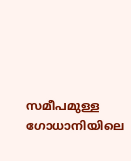സമീപമുള്ള ഗോധാനിയിലെ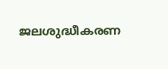ജലശുദ്ധീകരണ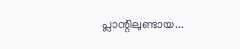പ്ലാന്റിലുണ്ടായ...